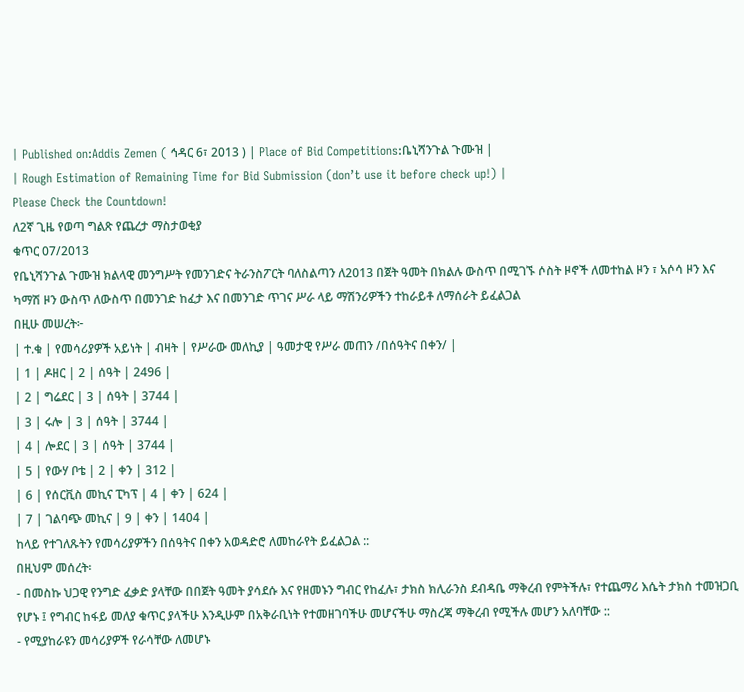| Published on:Addis Zemen ( ኅዳር 6፣ 2013 ) | Place of Bid Competitions:ቤኒሻንጉል ጉሙዝ |
| Rough Estimation of Remaining Time for Bid Submission (don’t use it before check up!) |
Please Check the Countdown!
ለ2ኛ ጊዜ የወጣ ግልጽ የጨረታ ማስታወቂያ
ቁጥር 07/2013
የቤኒሻንጉል ጉሙዝ ክልላዊ መንግሥት የመንገድና ትራንስፖርት ባለስልጣን ለ2013 በጀት ዓመት በክልሉ ውስጥ በሚገኙ ሶስት ዞኖች ለመተከል ዞን ፣ አሶሳ ዞን እና ካማሽ ዞን ውስጥ ለውስጥ በመንገድ ከፈታ እና በመንገድ ጥገና ሥራ ላይ ማሽንሪዎችን ተከራይቶ ለማሰራት ይፈልጋል
በዚሁ መሠረት፦
| ተ.ቁ | የመሳሪያዎች አይነት | ብዛት | የሥራው መለኪያ | ዓመታዊ የሥራ መጠን /በሰዓትና በቀን/ |
| 1 | ዶዘር | 2 | ሰዓት | 2496 |
| 2 | ግሬደር | 3 | ሰዓት | 3744 |
| 3 | ሩሎ | 3 | ሰዓት | 3744 |
| 4 | ሎደር | 3 | ሰዓት | 3744 |
| 5 | የውሃ ቦቴ | 2 | ቀን | 312 |
| 6 | የሰርቪስ መኪና ፒካፕ | 4 | ቀን | 624 |
| 7 | ገልባጭ መኪና | 9 | ቀን | 1404 |
ከላይ የተገለጹትን የመሳሪያዎችን በሰዓትና በቀን አወዳድሮ ለመከራየት ይፈልጋል ::
በዚህም መሰረት፡
- በመስኩ ህጋዊ የንግድ ፈቃድ ያላቸው በበጀት ዓመት ያሳደሱ እና የዘመኑን ግብር የከፈሉ፣ ታክስ ክሊራንስ ደብዳቤ ማቅረብ የምትችሉ፣ የተጨማሪ እሴት ታክስ ተመዝጋቢ የሆኑ ፤ የግብር ከፋይ መለያ ቁጥር ያላችሁ እንዲሁም በአቅራቢነት የተመዘገባችሁ መሆናችሁ ማስረጃ ማቅረብ የሚችሉ መሆን አለባቸው ::
- የሚያከራዩን መሳሪያዎች የራሳቸው ለመሆኑ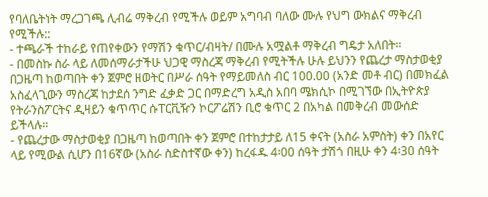የባለቤትነት ማረጋገጫ ሊብሬ ማቅረብ የሚችሉ ወይም አግባብ ባለው ሙሉ የህግ ውክልና ማቅረብ የሚችሉ::
- ተጫራች ተከራይ የጠየቀውን የማሽን ቁጥር/ብዛት/ በሙሉ አሟልቶ ማቅረብ ግዴታ አለበት።
- በመስኩ ስራ ላይ ለመሰማራታችሁ ህጋዊ ማስረጃ ማቅረብ የሚትችሉ ሁሉ ይህንን የጨረታ ማስታወቂያ በጋዜጣ ከወጣበት ቀን ጀምሮ ዘወትር በሥራ ሰዓት የማይመለስ ብር 100.00 (አንድ መቶ ብር) በመክፈል አስፈላጊውን ማስረጃ ከታደሰ ንግድ ፈቃድ ጋር በማድረግ አዲስ አበባ ሜክሲኮ በሚገኘው በኢትዮጵያ የትራንስፖርትና ዲዛይን ቁጥጥር ሱፐርቪዥን ኮርፖሬሽን ቢሮ ቁጥር 2 በአካል በመቅረብ መውሰድ ይችላሉ።
- የጨረታው ማስታወቂያ በጋዜጣ ከወጣበት ቀን ጀምሮ በተከታታይ ለ15 ቀናት (አስራ አምስት) ቀን በአየር ላይ የሚውል ሲሆን በ16ኛው (አስራ ስድስተኛው ቀን) ከረፋዱ 4፡00 ሰዓት ታሽጎ በዚሁ ቀን 4፡30 ሰዓት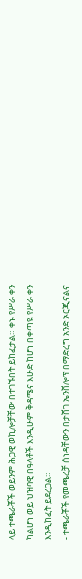ላይ ተጫራቾች ወይንም ሕጋዊ ወኪሎቻቸው በተገኙበት ይከፈታል። ቀኑ የሥራ ቀን ካልሆነ ወይ ህዝባዊ በዓላቶች እንዲሁም ቅዳሜና እሁድ ከሆነ በቀጣዩ የሥራ ቀን እንዲከፈት ይደረጋል።
- ተጫራቾች የመጫረቻ ሰነዳቸውን በታሸገ ኤንቨሎፕ በማድረግ አንድ ኦርጂናልና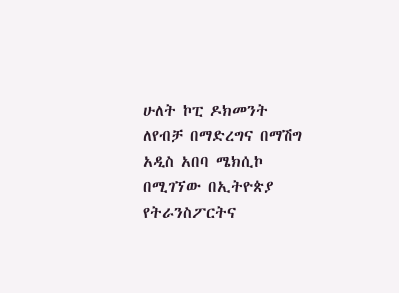ሁለት ኮፒ ዶክመንት ለየብቻ በማድረግና በማሽግ አዲስ አበባ ሜክሲኮ በሚገኘው በኢትዮጵያ የትራንስፖርትና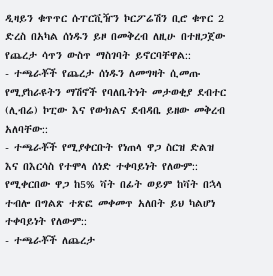ዲዛይን ቁጥጥር ሱፐርቪዥን ኮርፖሬሽን ቢሮ ቁጥር 2 ድረስ በአካል ሰነዱን ይዞ በመቅረብ ለዚሁ በተዘጋጀው የጨረታ ሳጥን ውስጥ ማስገባት ይኖርባቸዋል::
- ተጫራቾች የጨረታ ሰነዱን ለመግዛት ሲመጡ የሚያከራዩትን ማሽኖች የባለቤትነት መታወቂያ ደብተር (ሊብሬ) ኮፒው እና የውክልና ደብዳቤ ይዘው መቅረብ አለባቸው::
- ተጫራቾች የሚያቀርቡት የነጠላ ዋጋ ስርዝ ድልዝ እና በእርሳስ የተሞላ ሰነድ ተቀባይነት የለውም:: የሚቀርበው ዋጋ ከ5% ቫት በፊት ወይም ከቫት በኋላ ተብሎ በግልጽ ተጽፎ መቀመጥ አለበት ይህ ካልሆነ ተቀባይነት የለውም::
- ተጫራቾች ለጨረታ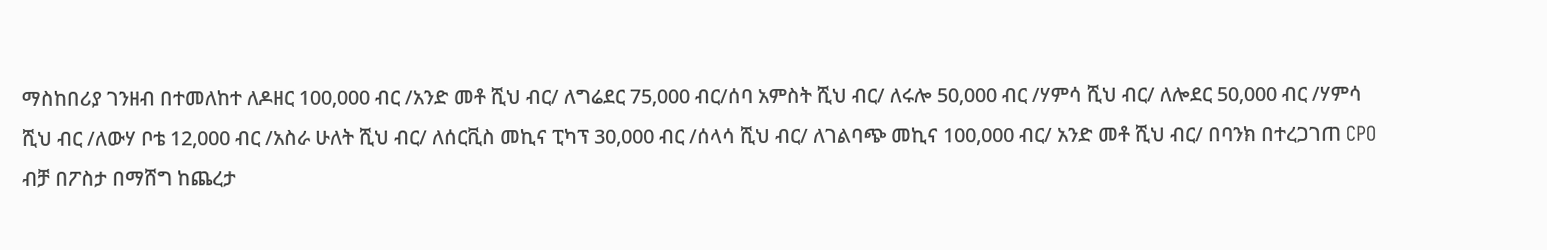ማስከበሪያ ገንዘብ በተመለከተ ለዶዘር 100,000 ብር /አንድ መቶ ሺህ ብር/ ለግሬደር 75,000 ብር/ሰባ አምስት ሺህ ብር/ ለሩሎ 50,000 ብር /ሃምሳ ሺህ ብር/ ለሎደር 50,000 ብር /ሃምሳ ሺህ ብር /ለውሃ ቦቴ 12,000 ብር /አስራ ሁለት ሺህ ብር/ ለሰርቪስ መኪና ፒካፕ 30,000 ብር /ሰላሳ ሺህ ብር/ ለገልባጭ መኪና 100,000 ብር/ አንድ መቶ ሺህ ብር/ በባንክ በተረጋገጠ CPO ብቻ በፖስታ በማሸግ ከጨረታ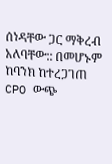ሰነዳቸው ጋር ማቅረብ አለባቸው:: በመሆኑም ከባንክ ከተረጋገጠ CPO ውጭ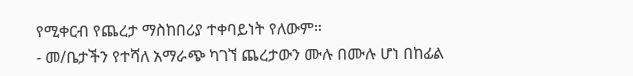የሚቀርብ የጨረታ ማስከበሪያ ተቀባይነት የለውም።
- መ/ቤታችን የተሻለ አማራጭ ካገኘ ጨረታውን ሙሉ በሙሉ ሆነ በከፊል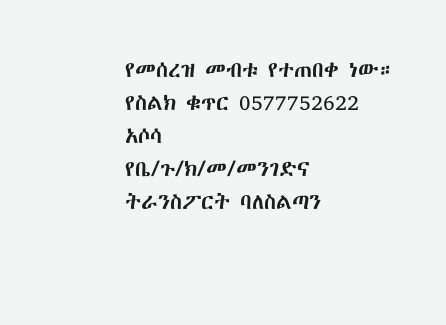የመሰረዝ መብቱ የተጠበቀ ነው።
የስልክ ቁጥር 0577752622
አሶሳ
የቤ/ጉ/ክ/መ/መንገድና ትራንስፖርት ባለስልጣን